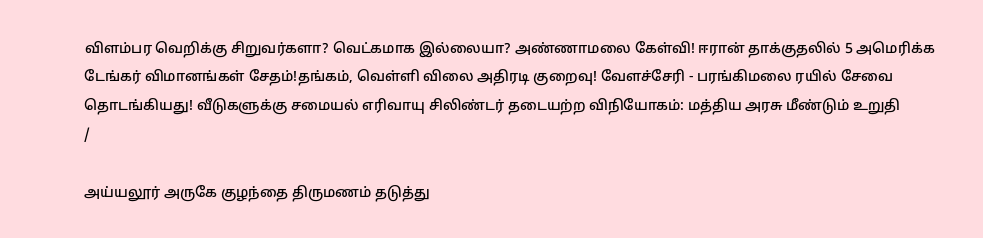விளம்பர வெறிக்கு சிறுவர்களா? வெட்கமாக இல்லையா? அண்ணாமலை கேள்வி! ஈரான் தாக்குதலில் 5 அமெரிக்க டேங்கர் விமானங்கள் சேதம்!தங்கம், வெள்ளி விலை அதிரடி குறைவு! வேளச்சேரி - பரங்கிமலை ரயில் சேவை தொடங்கியது! வீடுகளுக்கு சமையல் எரிவாயு சிலிண்டர் தடையற்ற விநியோகம்: மத்திய அரசு மீண்டும் உறுதி
/

அய்யலூர் அருகே குழந்தை திருமணம் தடுத்து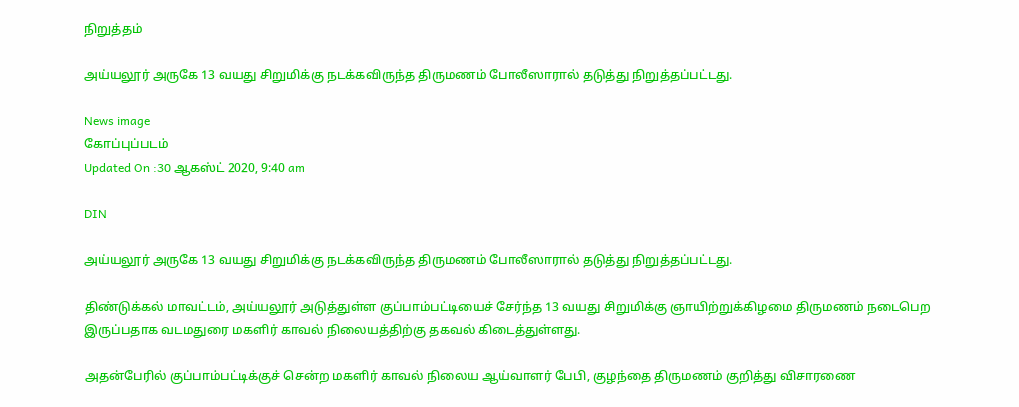நிறுத்தம்

அய்யலூர் அருகே 13 வயது சிறுமிக்கு நடக்கவிருந்த திருமணம் போலீஸாரால் தடுத்து நிறுத்தப்பட்டது.

News image
கோப்புப்படம்
Updated On :30 ஆகஸ்ட் 2020, 9:40 am

DIN

அய்யலூர் அருகே 13 வயது சிறுமிக்கு நடக்கவிருந்த திருமணம் போலீஸாரால் தடுத்து நிறுத்தப்பட்டது.

திண்டுக்கல் மாவட்டம், அய்யலூர் அடுத்துள்ள குப்பாம்பட்டியைச் சேர்ந்த 13 வயது சிறுமிக்கு ஞாயிற்றுக்கிழமை திருமணம் நடைபெற இருப்பதாக வடமதுரை மகளிர் காவல் நிலையத்திற்கு தகவல் கிடைத்துள்ளது.

அதன்பேரில் குப்பாம்பட்டிக்குச் சென்ற மகளிர் காவல் நிலைய ஆய்வாளர் பேபி, குழந்தை திருமணம் குறித்து விசாரணை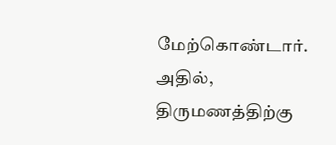மேற்கொண்டார். அதில், திருமணத்திற்கு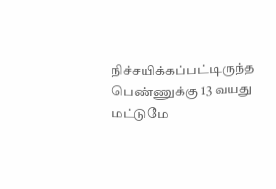நிச்சயிக்கப்பட்டிருந்த பெண்ணுக்கு 13 வயது மட்டுமே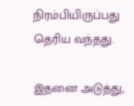நிரம்பியிருப்பது தெரிய வந்தது.

இதனை அடுத்து,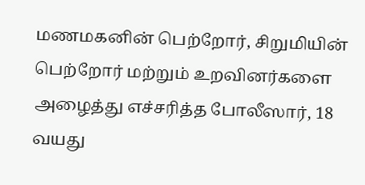மணமகனின் பெற்றோர், சிறுமியின் பெற்றோர் மற்றும் உறவினர்களை அழைத்து எச்சரித்த போலீஸார், 18 வயது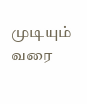முடியும் வரை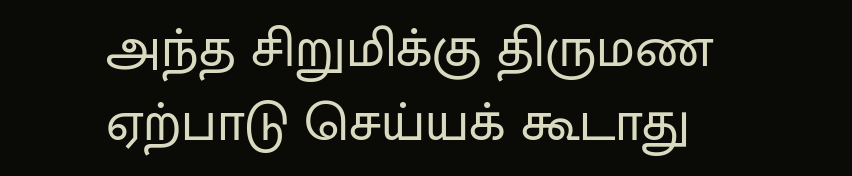அந்த சிறுமிக்கு திருமண ஏற்பாடு செய்யக் கூடாது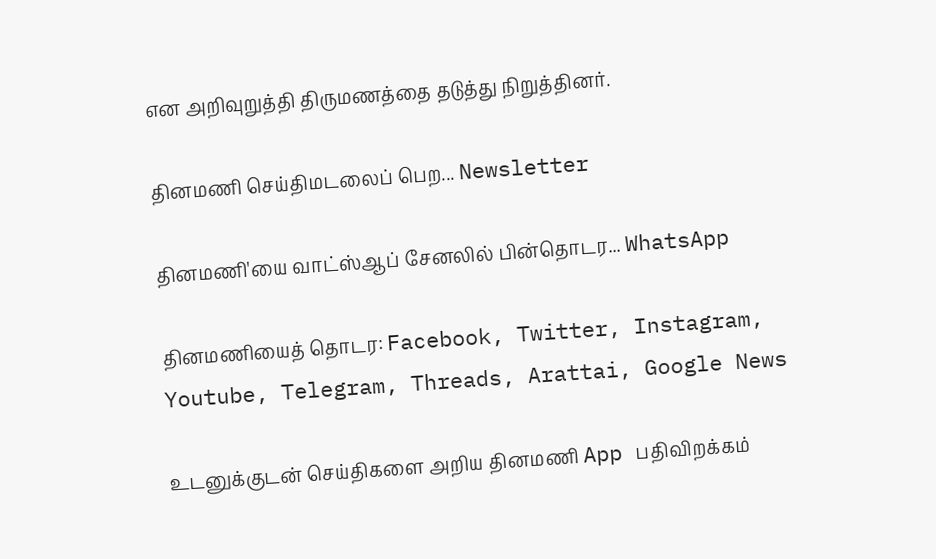என அறிவுறுத்தி திருமணத்தை தடுத்து நிறுத்தினர்.

தினமணி செய்திமடலைப் பெற... Newsletter

தினமணி'யை வாட்ஸ்ஆப் சேனலில் பின்தொடர... WhatsApp

தினமணியைத் தொடர: Facebook, Twitter, Instagram, Youtube, Telegram, Threads, Arattai, Google News

உடனுக்குடன் செய்திகளை அறிய தினமணி App பதிவிறக்கம்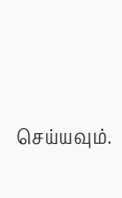செய்யவும்.